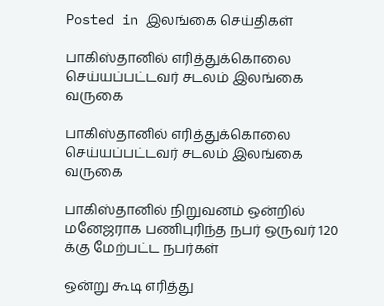Posted in இலங்கை செய்திகள்

பாகிஸ்தானில் எரித்துக்கொலை செய்யப்பட்டவர் சடலம் இலங்கை வருகை

பாகிஸ்தானில் எரித்துக்கொலை செய்யப்பட்டவர் சடலம் இலங்கை வருகை

பாகிஸ்தானில் நிறுவனம் ஒன்றில் மனேஜராக பணிபுரிந்த நபர் ஒருவர் 120 க்கு மேற்பட்ட நபர்கள்

ஒன்று கூடி எரித்து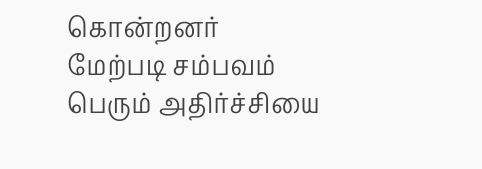கொன்றனர்
மேற்படி சம்பவம் பெரும் அதிர்ச்சியை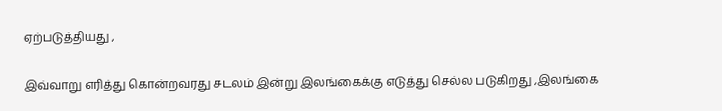ஏற்படுத்தியது ,

இவ்வாறு எரித்து கொன்றவரது சடலம் இன்று இலங்கைக்கு எடுத்து செல்ல படுகிறது ,இலங்கை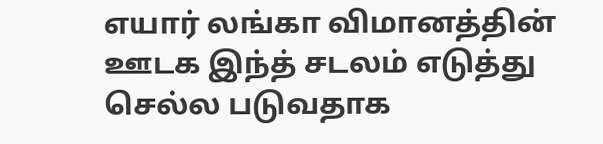எயார் லங்கா விமானத்தின் ஊடக இந்த் சடலம் எடுத்து செல்ல படுவதாக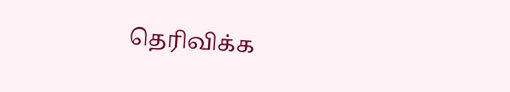தெரிவிக்க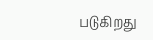படுகிறது